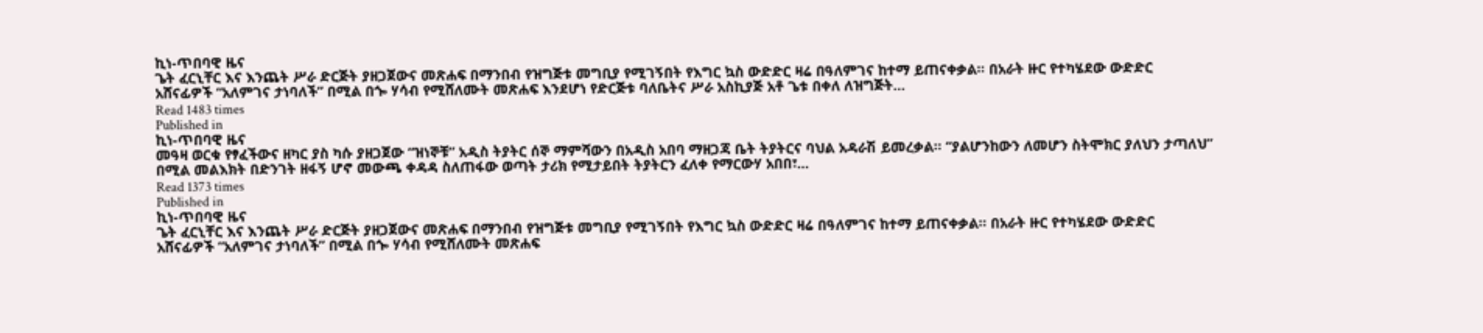ኪነ-ጥበባዊ ዜና
ጌት ፈርኒቸር እና እንጨት ሥራ ድርጅት ያዘጋጀውና መጽሐፍ በማንበብ የዝግጅቱ መግቢያ የሚገኝበት የእግር ኳስ ውድድር ዛሬ በዓለምገና ከተማ ይጠናቀቃል፡፡ በአራት ዙር የተካሄደው ውድድር አሸናፊዎች “አለምገና ታነባለች” በሚል በጐ ሃሳብ የሚሸለሙት መጽሐፍ እንደሆነ የድርጅቱ ባለቤትና ሥራ አስኪያጅ አቶ ጌቱ በቀለ ለዝግጅት…
Read 1483 times
Published in
ኪነ-ጥበባዊ ዜና
መዓዛ ወርቁ የፃፈችውና ዘካር ያስ ካሱ ያዘጋጀው “ዝነኞቹ” አዲስ ትያትር ሰኞ ማምሻውን በአዲስ አበባ ማዘጋጃ ቤት ትያትርና ባህል አዳራሽ ይመረቃል፡፡ “ያልሆንከውን ለመሆን ስትሞክር ያለህን ታጣለህ” በሚል መልእክት በድንገት ዘፋኝ ሆኖ መውጫ ቀዳዳ ስለጠፋው ወጣት ታሪክ የሚታይበት ትያትርን ፈለቀ የማርውሃ አበበ፣…
Read 1373 times
Published in
ኪነ-ጥበባዊ ዜና
ጌት ፈርኒቸር እና እንጨት ሥራ ድርጅት ያዘጋጀውና መጽሐፍ በማንበብ የዝግጅቱ መግቢያ የሚገኝበት የእግር ኳስ ውድድር ዛሬ በዓለምገና ከተማ ይጠናቀቃል፡፡ በአራት ዙር የተካሄደው ውድድር አሸናፊዎች “አለምገና ታነባለች” በሚል በጐ ሃሳብ የሚሸለሙት መጽሐፍ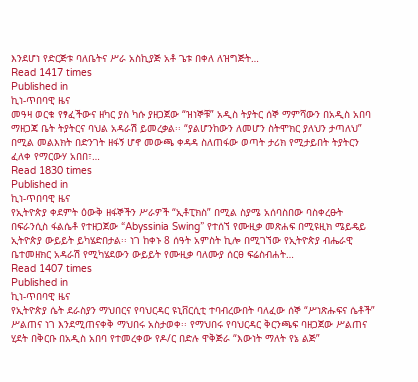እንደሆነ የድርጅቱ ባለቤትና ሥራ አስኪያጅ አቶ ጌቱ በቀለ ለዝግጅት…
Read 1417 times
Published in
ኪነ-ጥበባዊ ዜና
መዓዛ ወርቁ የፃፈችውና ዘካር ያስ ካሱ ያዘጋጀው “ዝነኞቹ” አዲስ ትያትር ሰኞ ማምሻውን በአዲስ አበባ ማዘጋጃ ቤት ትያትርና ባህል አዳራሽ ይመረቃል፡፡ “ያልሆንከውን ለመሆን ስትሞክር ያለህን ታጣለህ” በሚል መልእክት በድንገት ዘፋኝ ሆኖ መውጫ ቀዳዳ ስለጠፋው ወጣት ታሪክ የሚታይበት ትያትርን ፈለቀ የማርውሃ አበበ፣…
Read 1830 times
Published in
ኪነ-ጥበባዊ ዜና
የኢትዮጵያ ቀደምት ዕውቅ ዘፋኞችን ሥራዎች “ኢቶፒክስ” በሚል ስያሜ አሰባስበው ባስቀረፁት በፍራንሲስ ፋልሴቶ የተዘጋጀው “Abyssinia Swing” የተሰኘ የሙዚቃ መጽሐፍ በሚዩዚክ ሜይዴይ ኢትዮጵያ ውይይት ይካሄድበታል፡፡ ነገ ከቀኑ 8 ሰዓት አምስት ኪሎ በሚገኘው የኢትዮጵያ ብሔራዊ ቤተመዘክር አዳራሽ የሚካሄደውን ውይይት የሙዚቃ ባለሙያ ሰርፀ ፍሬስብሐት…
Read 1407 times
Published in
ኪነ-ጥበባዊ ዜና
የኢትዮጵያ ሴት ደራስያን ማህበርና የባህርዳር ዩኒቨርሲቲ ተባብረውበት ባለፈው ሰኞ “ሥነጽሑፍና ሴቶች” ሥልጠና ነገ እንደሚጠናቀቅ ማህበሩ አስታወቀ፡፡ የማህበሩ የባህርዳር ቅርንጫፍ ባዘጋጀው ሥልጠና ሂደት በቅርቡ በአዲስ አበባ የተመረቀው የዶ/ር በድሉ ዋቅጅራ “እውነት ማለት የኔ ልጅ”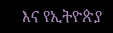እና የኢትዮጵያ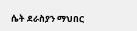ሴት ደራስያን ማህበር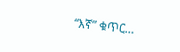“እኛ” ቁጥር…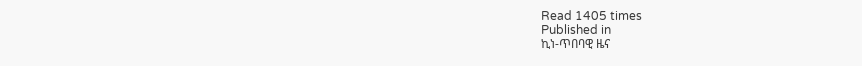Read 1405 times
Published in
ኪነ-ጥበባዊ ዜና